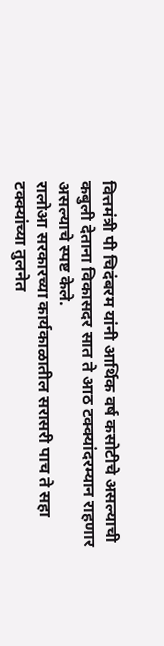वित्तमंत्री पी चिदंबरम यांनी आर्थिक वर्ष कसोटीचे असल्याची कबुली देताना विकासदर सात ते आठ टक्क्यांदरम्यान राहणार असल्याचे स्पष्ट केले.
रालोआ सरकारच्या कार्यकाळातील सरासरी पाच ते सहा टक्क्यांच्या तुलनेत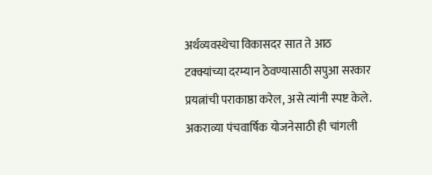अर्थव्यवस्थेचा विकासदर सात ते आठ टक्क्यांच्या दरम्यान ठेवण्यासाठी सपुआ सरकार प्रयत्नांची पराकाष्ठा करेल, असे त्यांनी स्पष्ट केले.
अकराव्या पंचवार्षिक योजनेसाठी ही चांगली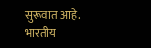सुरूवात आहे. भारतीय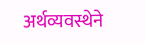अर्थव्यवस्थेने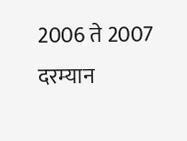2006 ते 2007 दरम्यान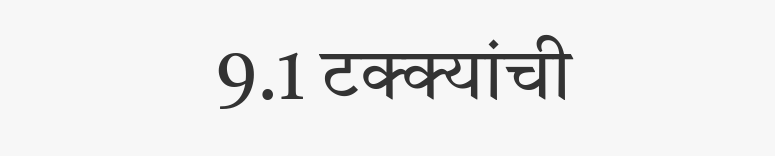9.1 टक्क्यांची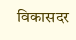विकासदर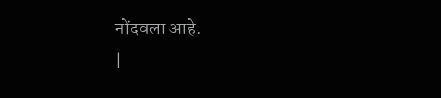नोंदवला आहे.
|